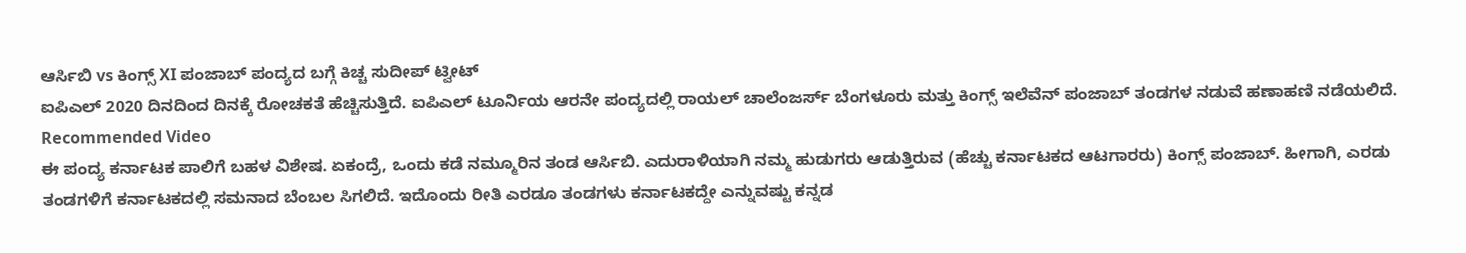ಆರ್ಸಿಬಿ vs ಕಿಂಗ್ಸ್ XI ಪಂಜಾಬ್ ಪಂದ್ಯದ ಬಗ್ಗೆ ಕಿಚ್ಚ ಸುದೀಪ್ ಟ್ವೀಟ್
ಐಪಿಎಲ್ 2020 ದಿನದಿಂದ ದಿನಕ್ಕೆ ರೋಚಕತೆ ಹೆಚ್ಚಿಸುತ್ತಿದೆ. ಐಪಿಎಲ್ ಟೂರ್ನಿಯ ಆರನೇ ಪಂದ್ಯದಲ್ಲಿ ರಾಯಲ್ ಚಾಲೆಂಜರ್ಸ್ ಬೆಂಗಳೂರು ಮತ್ತು ಕಿಂಗ್ಸ್ ಇಲೆವೆನ್ ಪಂಜಾಬ್ ತಂಡಗಳ ನಡುವೆ ಹಣಾಹಣಿ ನಡೆಯಲಿದೆ.
Recommended Video
ಈ ಪಂದ್ಯ ಕರ್ನಾಟಕ ಪಾಲಿಗೆ ಬಹಳ ವಿಶೇಷ. ಏಕಂದ್ರೆ, ಒಂದು ಕಡೆ ನಮ್ಮೂರಿನ ತಂಡ ಆರ್ಸಿಬಿ. ಎದುರಾಳಿಯಾಗಿ ನಮ್ಮ ಹುಡುಗರು ಆಡುತ್ತಿರುವ (ಹೆಚ್ಚು ಕರ್ನಾಟಕದ ಆಟಗಾರರು) ಕಿಂಗ್ಸ್ ಪಂಜಾಬ್. ಹೀಗಾಗಿ, ಎರಡು ತಂಡಗಳಿಗೆ ಕರ್ನಾಟಕದಲ್ಲಿ ಸಮನಾದ ಬೆಂಬಲ ಸಿಗಲಿದೆ. ಇದೊಂದು ರೀತಿ ಎರಡೂ ತಂಡಗಳು ಕರ್ನಾಟಕದ್ದೇ ಎನ್ನುವಷ್ಟು ಕನ್ನಡ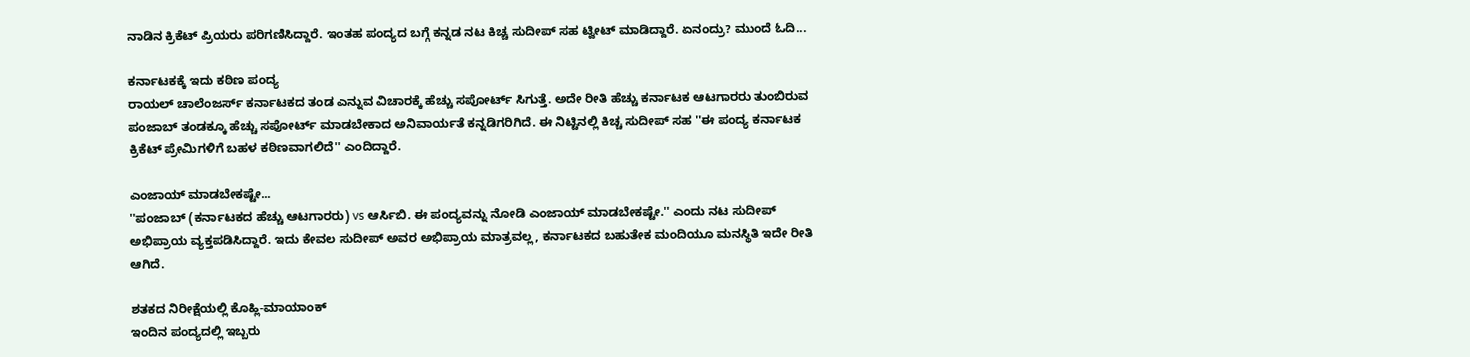ನಾಡಿನ ಕ್ರಿಕೆಟ್ ಪ್ರಿಯರು ಪರಿಗಣಿಸಿದ್ದಾರೆ. ಇಂತಹ ಪಂದ್ಯದ ಬಗ್ಗೆ ಕನ್ನಡ ನಟ ಕಿಚ್ಚ ಸುದೀಪ್ ಸಹ ಟ್ವೀಟ್ ಮಾಡಿದ್ದಾರೆ. ಏನಂದ್ರು? ಮುಂದೆ ಓದಿ...

ಕರ್ನಾಟಕಕ್ಕೆ ಇದು ಕಠಿಣ ಪಂದ್ಯ
ರಾಯಲ್ ಚಾಲೆಂಜರ್ಸ್ ಕರ್ನಾಟಕದ ತಂಡ ಎನ್ನುವ ವಿಚಾರಕ್ಕೆ ಹೆಚ್ಚು ಸಪೋರ್ಟ್ ಸಿಗುತ್ತೆ. ಅದೇ ರೀತಿ ಹೆಚ್ಚು ಕರ್ನಾಟಕ ಆಟಗಾರರು ತುಂಬಿರುವ ಪಂಜಾಬ್ ತಂಡಕ್ಕೂ ಹೆಚ್ಚು ಸಪೋರ್ಟ್ ಮಾಡಬೇಕಾದ ಅನಿವಾರ್ಯತೆ ಕನ್ನಡಿಗರಿಗಿದೆ. ಈ ನಿಟ್ಟಿನಲ್ಲಿ ಕಿಚ್ಚ ಸುದೀಪ್ ಸಹ ''ಈ ಪಂದ್ಯ ಕರ್ನಾಟಕ ಕ್ರಿಕೆಟ್ ಪ್ರೇಮಿಗಳಿಗೆ ಬಹಳ ಕಠಿಣವಾಗಲಿದೆ'' ಎಂದಿದ್ದಾರೆ.

ಎಂಜಾಯ್ ಮಾಡಬೇಕಷ್ಟೇ...
''ಪಂಜಾಬ್ (ಕರ್ನಾಟಕದ ಹೆಚ್ಚು ಆಟಗಾರರು) vs ಆರ್ಸಿಬಿ. ಈ ಪಂದ್ಯವನ್ನು ನೋಡಿ ಎಂಜಾಯ್ ಮಾಡಬೇಕಷ್ಟೇ.'' ಎಂದು ನಟ ಸುದೀಪ್ ಅಭಿಪ್ರಾಯ ವ್ಯಕ್ತಪಡಿಸಿದ್ದಾರೆ. ಇದು ಕೇವಲ ಸುದೀಪ್ ಅವರ ಅಭಿಪ್ರಾಯ ಮಾತ್ರವಲ್ಲ, ಕರ್ನಾಟಕದ ಬಹುತೇಕ ಮಂದಿಯೂ ಮನಸ್ಥಿತಿ ಇದೇ ರೀತಿ ಆಗಿದೆ.

ಶತಕದ ನಿರೀಕ್ಷೆಯಲ್ಲಿ ಕೊಹ್ಲಿ-ಮಾಯಾಂಕ್
ಇಂದಿನ ಪಂದ್ಯದಲ್ಲಿ ಇಬ್ಬರು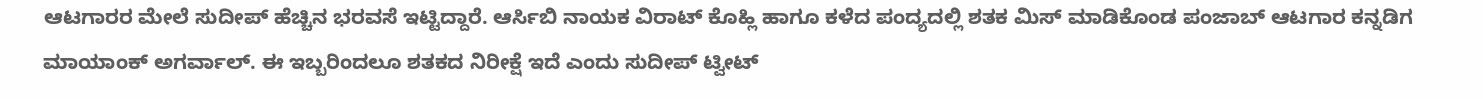ಆಟಗಾರರ ಮೇಲೆ ಸುದೀಪ್ ಹೆಚ್ಚಿನ ಭರವಸೆ ಇಟ್ಟಿದ್ದಾರೆ. ಆರ್ಸಿಬಿ ನಾಯಕ ವಿರಾಟ್ ಕೊಹ್ಲಿ ಹಾಗೂ ಕಳೆದ ಪಂದ್ಯದಲ್ಲಿ ಶತಕ ಮಿಸ್ ಮಾಡಿಕೊಂಡ ಪಂಜಾಬ್ ಆಟಗಾರ ಕನ್ನಡಿಗ ಮಾಯಾಂಕ್ ಅಗರ್ವಾಲ್. ಈ ಇಬ್ಬರಿಂದಲೂ ಶತಕದ ನಿರೀಕ್ಷೆ ಇದೆ ಎಂದು ಸುದೀಪ್ ಟ್ವೀಟ್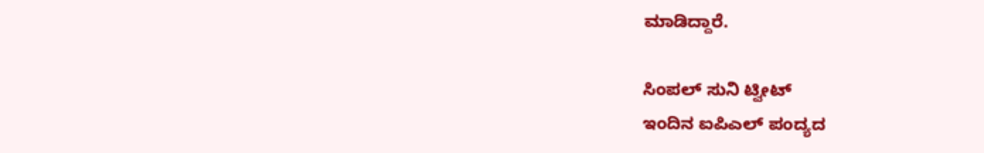ಮಾಡಿದ್ದಾರೆ.

ಸಿಂಪಲ್ ಸುನಿ ಟ್ವೀಟ್
ಇಂದಿನ ಐಪಿಎಲ್ ಪಂದ್ಯದ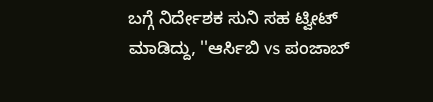ಬಗ್ಗೆ ನಿರ್ದೇಶಕ ಸುನಿ ಸಹ ಟ್ವೀಟ್ ಮಾಡಿದ್ದು, ''ಆರ್ಸಿಬಿ vs ಪಂಜಾಬ್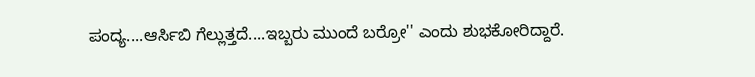ಪಂದ್ಯ....ಆರ್ಸಿಬಿ ಗೆಲ್ಲುತ್ತದೆ....ಇಬ್ಬರು ಮುಂದೆ ಬರ್ರೋ'' ಎಂದು ಶುಭಕೋರಿದ್ದಾರೆ.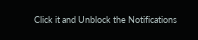Click it and Unblock the Notifications